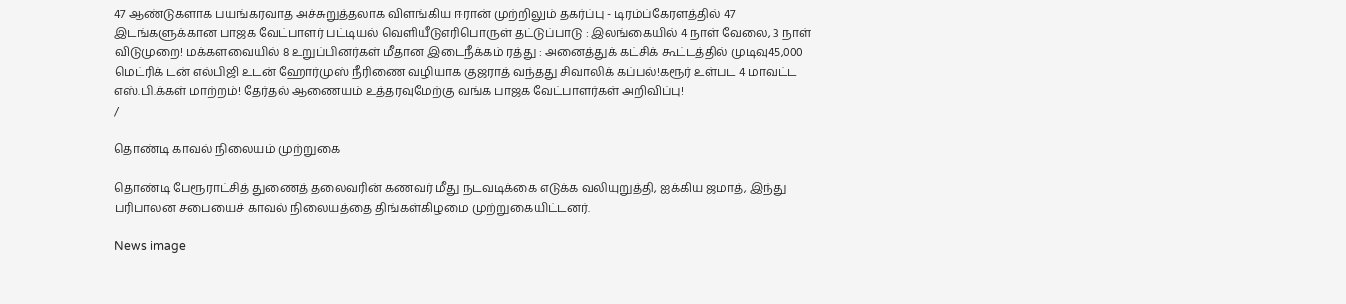47 ஆண்டுகளாக பயங்கரவாத அச்சுறுத்தலாக விளங்கிய ஈரான் முற்றிலும் தகர்ப்பு - டிரம்ப்கேரளத்தில் 47 இடங்களுக்கான பாஜக வேட்பாளர் பட்டியல் வெளியீடுஎரிபொருள் தட்டுப்பாடு : இலங்கையில் 4 நாள் வேலை, 3 நாள் விடுமுறை! மக்களவையில் 8 உறுப்பினர்கள் மீதான இடைநீக்கம் ரத்து : அனைத்துக் கட்சிக் கூட்டத்தில் முடிவு45,000 மெட்ரிக் டன் எல்பிஜி உடன் ஹோர்முஸ் நீரிணை வழியாக குஜராத் வந்தது சிவாலிக் கப்பல்!கரூர் உள்பட 4 மாவட்ட எஸ்.பி.க்கள் மாற்றம்! தேர்தல் ஆணையம் உத்தரவுமேற்கு வங்க பாஜக வேட்பாளர்கள் அறிவிப்பு!
/

தொண்டி காவல் நிலையம் முற்றுகை

தொண்டி பேரூராட்சித் துணைத் தலைவரின் கணவர் மீது நடவடிக்கை எடுக்க வலியுறுத்தி, ஐக்கிய ஜமாத், இந்து பரிபாலன சபையைச் காவல் நிலையத்தை திங்கள்கிழமை முற்றுகையிட்டனர்.

News image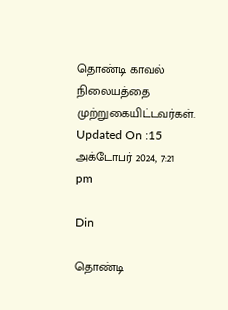தொண்டி காவல் நிலையத்தை முற்றுகையிட்டவர்கள்.
Updated On :15 அக்டோபர் 2024, 7:21 pm

Din

தொண்டி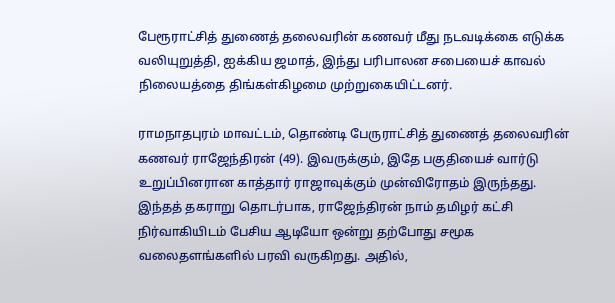பேரூராட்சித் துணைத் தலைவரின் கணவர் மீது நடவடிக்கை எடுக்க வலியுறுத்தி, ஐக்கிய ஜமாத், இந்து பரிபாலன சபையைச் காவல் நிலையத்தை திங்கள்கிழமை முற்றுகையிட்டனர்.

ராமநாதபுரம் மாவட்டம், தொண்டி பேருராட்சித் துணைத் தலைவரின் கணவர் ராஜேந்திரன் (49). இவருக்கும், இதே பகுதியைச் வார்டு உறுப்பினரான காத்தார் ராஜாவுக்கும் முன்விரோதம் இருந்தது. இந்தத் தகராறு தொடர்பாக, ராஜேந்திரன் நாம் தமிழர் கட்சி நிர்வாகியிடம் பேசிய ஆடியோ ஒன்று தற்போது சமூக வலைதளங்களில் பரவி வருகிறது. அதில்,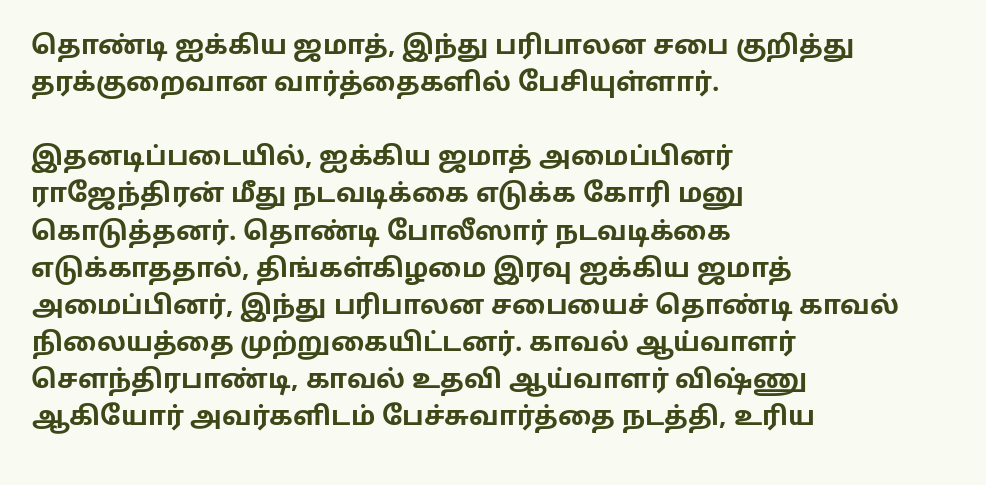தொண்டி ஐக்கிய ஜமாத், இந்து பரிபாலன சபை குறித்து தரக்குறைவான வார்த்தைகளில் பேசியுள்ளார்.

இதனடிப்படையில், ஐக்கிய ஜமாத் அமைப்பினர் ராஜேந்திரன் மீது நடவடிக்கை எடுக்க கோரி மனு கொடுத்தனர். தொண்டி போலீஸார் நடவடிக்கை எடுக்காததால், திங்கள்கிழமை இரவு ஐக்கிய ஜமாத் அமைப்பினர், இந்து பரிபாலன சபையைச் தொண்டி காவல் நிலையத்தை முற்றுகையிட்டனர். காவல் ஆய்வாளர் செளந்திரபாண்டி, காவல் உதவி ஆய்வாளர் விஷ்ணு ஆகியோர் அவர்களிடம் பேச்சுவார்த்தை நடத்தி, உரிய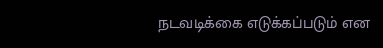நடவடிக்கை எடுக்கப்படும் என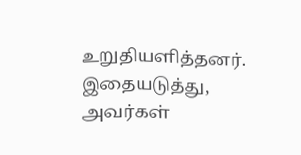உறுதியளித்தனர். இதையடுத்து, அவர்கள்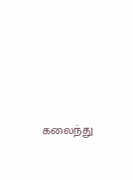கலைந்து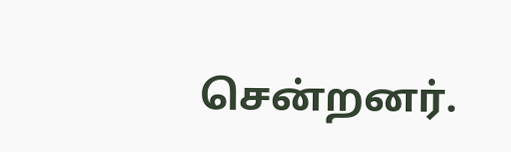சென்றனர்.